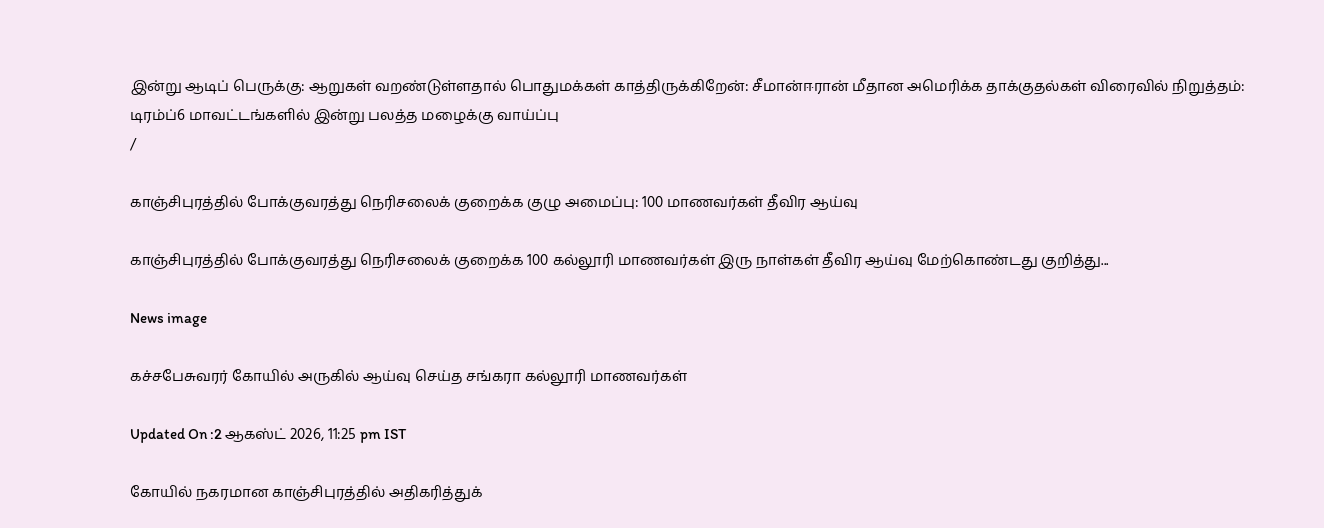இன்று ஆடிப் பெருக்கு: ஆறுகள் வறண்டுள்ளதால் பொதுமக்கள் காத்திருக்கிறேன்: சீமான்ஈரான் மீதான அமெரிக்க தாக்குதல்கள் விரைவில் நிறுத்தம்: டிரம்ப்6 மாவட்டங்களில் இன்று பலத்த மழைக்கு வாய்ப்பு
/

காஞ்சிபுரத்தில் போக்குவரத்து நெரிசலைக் குறைக்க குழு அமைப்பு: 100 மாணவர்கள் தீவிர ஆய்வு

காஞ்சிபுரத்தில் போக்குவரத்து நெரிசலைக் குறைக்க 100 கல்லூரி மாணவர்கள் இரு நாள்கள் தீவிர ஆய்வு மேற்கொண்டது குறித்து...

News image

கச்சபேசுவரர் கோயில் அருகில் ஆய்வு செய்த சங்கரா கல்லூரி மாணவர்கள்

Updated On :2 ஆகஸ்ட் 2026, 11:25 pm IST

கோயில் நகரமான காஞ்சிபுரத்தில் அதிகரித்துக்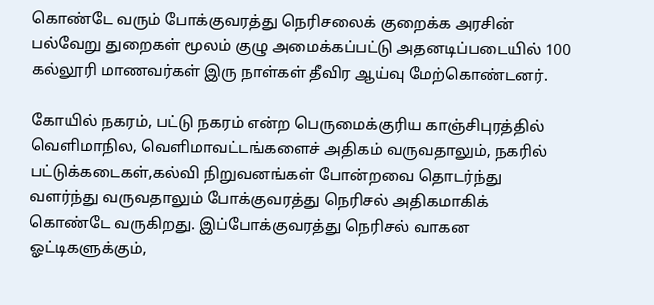கொண்டே வரும் போக்குவரத்து நெரிசலைக் குறைக்க அரசின் பல்வேறு துறைகள் மூலம் குழு அமைக்கப்பட்டு அதனடிப்படையில் 100 கல்லூரி மாணவர்கள் இரு நாள்கள் தீவிர ஆய்வு மேற்கொண்டனர்.

கோயில் நகரம், பட்டு நகரம் என்ற பெருமைக்குரிய காஞ்சிபுரத்தில் வெளிமாநில, வெளிமாவட்டங்களைச் அதிகம் வருவதாலும், நகரில் பட்டுக்கடைகள்,கல்வி நிறுவனங்கள் போன்றவை தொடர்ந்து வளர்ந்து வருவதாலும் போக்குவரத்து நெரிசல் அதிகமாகிக் கொண்டே வருகிறது. இப்போக்குவரத்து நெரிசல் வாகன ஓட்டிகளுக்கும்,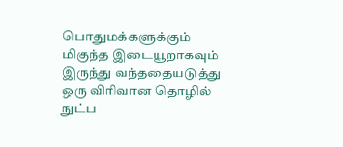பொதுமக்களுக்கும் மிகுந்த இடையூறாகவும் இருந்து வந்ததையடுத்து ஒரு விரிவான தொழில் நுட்ப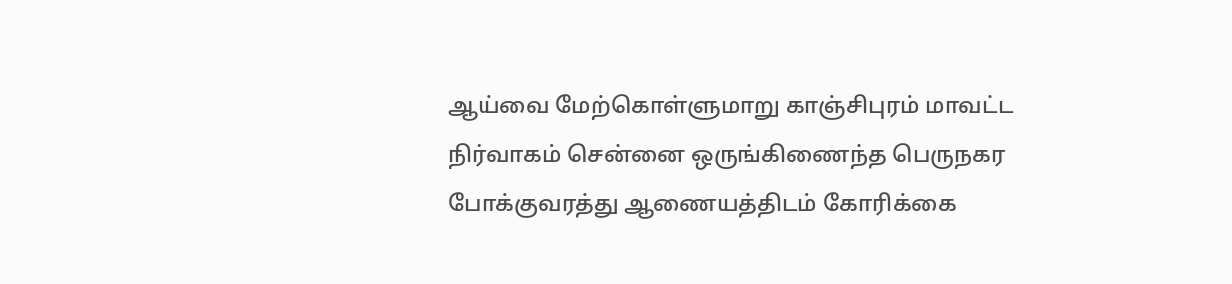ஆய்வை மேற்கொள்ளுமாறு காஞ்சிபுரம் மாவட்ட நிர்வாகம் சென்னை ஒருங்கிணைந்த பெருநகர போக்குவரத்து ஆணையத்திடம் கோரிக்கை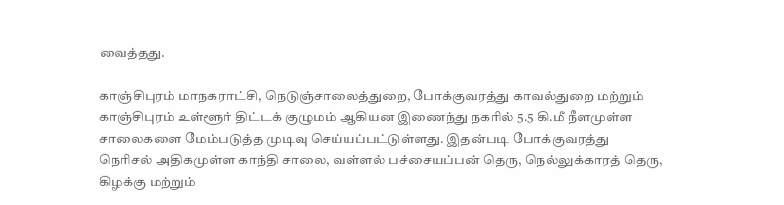வைத்தது.

காஞ்சிபுரம் மாநகராட்சி, நெடுஞ்சாலைத்துறை, போக்குவரத்து காவல்துறை மற்றும் காஞ்சிபுரம் உள்ளூர் திட்டக் குழுமம் ஆகியன இணைந்து நகரில் 5.5 கி.மீ நீளமுள்ள சாலைகளை மேம்படுத்த முடிவு செய்யப்பட்டுள்ளது. இதன்படி போக்குவரத்து நெரிசல் அதிகமுள்ள காந்தி சாலை, வள்ளல் பச்சையப்பன் தெரு, நெல்லுக்காரத் தெரு, கிழக்கு மற்றும்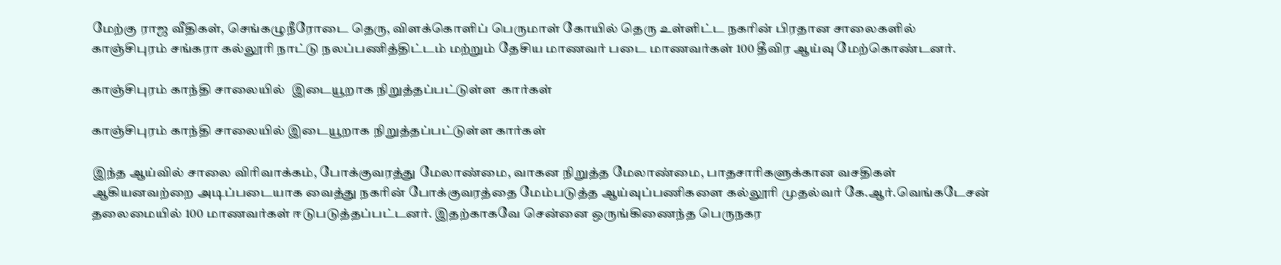மேற்கு ராஜ வீதிகள், செங்கழுநீரோடை தெரு, விளக்கொளிப் பெருமாள் கோயில் தெரு உள்ளிட்ட நகரின் பிரதான சாலைகளில் காஞ்சிபுரம் சங்கரா கல்லூரி நாட்டு நலப்பணித்திட்டம் மற்றும் தேசிய மாணவர் படை மாணவர்கள் 100 தீவிர ஆய்வு மேற்கொண்டனர்.

காஞ்சிபுரம் காந்தி சாலையில்  இடையூறாக நிறுத்தப்பட்டுள்ள  கார்கள்

காஞ்சிபுரம் காந்தி சாலையில் இடையூறாக நிறுத்தப்பட்டுள்ள கார்கள்

இந்த ஆய்வில் சாலை விரிவாக்கம், போக்குவரத்து மேலாண்மை, வாகன நிறுத்த மேலாண்மை, பாதசாரிகளுக்கான வசதிகள் ஆகியனவற்றை அடிப்படையாக வைத்து நகரின் போக்குவரத்தை மேம்படுத்த ஆய்வுப்பணிகளை கல்லூரி முதல்வர் கே.ஆர்.வெங்கடேசன் தலைமையில் 100 மாணவர்கள் ஈடுபடுத்தப்பட்டனர். இதற்காகவே சென்னை ஒருங்கிணைந்த பெருநகர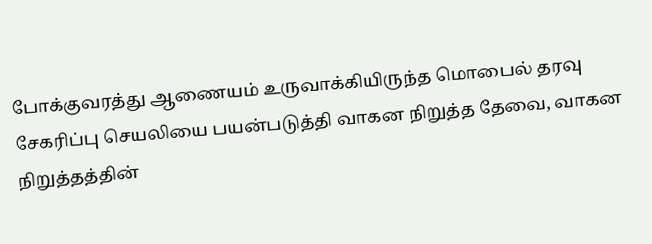போக்குவரத்து ஆணையம் உருவாக்கியிருந்த மொபைல் தரவு சேகரிப்பு செயலியை பயன்படுத்தி வாகன நிறுத்த தேவை, வாகன நிறுத்தத்தின்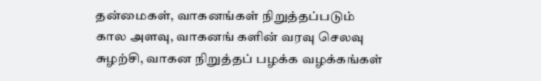தன்மைகள், வாகனங்கள் நிறுத்தப்படும் கால அளவு, வாகனங் களின் வரவு செலவு சுழற்சி, வாகன நிறுத்தப் பழக்க வழக்கங்கள்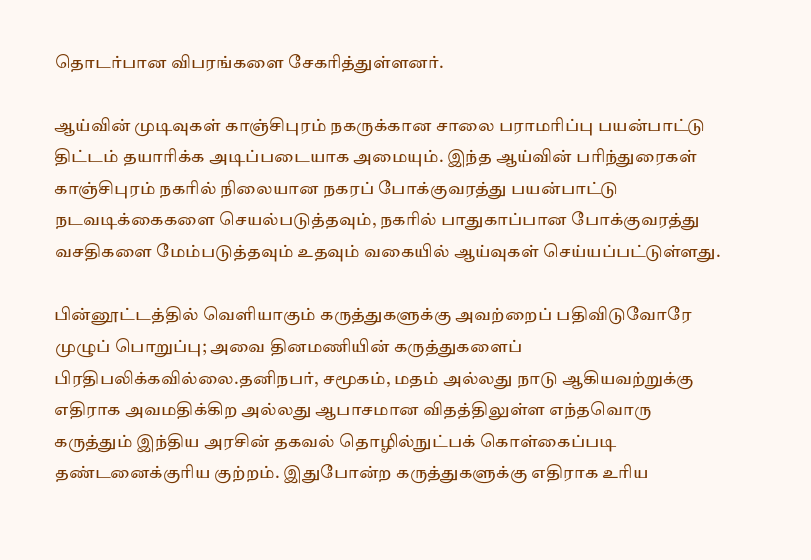தொடர்பான விபரங்களை சேகரித்துள்ளனர்.

ஆய்வின் முடிவுகள் காஞ்சிபுரம் நகருக்கான சாலை பராமரிப்பு பயன்பாட்டு திட்டம் தயாரிக்க அடிப்படையாக அமையும். இந்த ஆய்வின் பரிந்துரைகள் காஞ்சிபுரம் நகரில் நிலையான நகரப் போக்குவரத்து பயன்பாட்டு நடவடிக்கைகளை செயல்படுத்தவும், நகரில் பாதுகாப்பான போக்குவரத்து வசதிகளை மேம்படுத்தவும் உதவும் வகையில் ஆய்வுகள் செய்யப்பட்டுள்ளது.

பின்னூட்டத்தில் வெளியாகும் கருத்துகளுக்கு அவற்றைப் பதிவிடுவோரே முழுப் பொறுப்பு; அவை தினமணியின் கருத்துகளைப் பிரதிபலிக்கவில்லை.தனிநபர், சமூகம், மதம் அல்லது நாடு ஆகியவற்றுக்கு எதிராக அவமதிக்கிற அல்லது ஆபாசமான விதத்திலுள்ள எந்தவொரு கருத்தும் இந்திய அரசின் தகவல் தொழில்நுட்பக் கொள்கைப்படி தண்டனைக்குரிய குற்றம். இதுபோன்ற கருத்துகளுக்கு எதிராக உரிய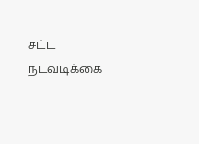சட்ட நடவடிக்கை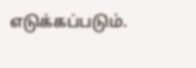எடுக்கப்படும்.